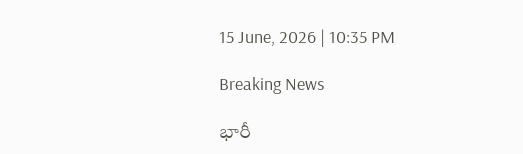15 June, 2026 | 10:35 PM

Breaking News

భారీ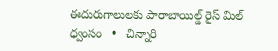ఈదురుగాలులకు పారాబాయిల్డ్ రైస్ మిల్ ధ్వంసం   •   చిన్నారి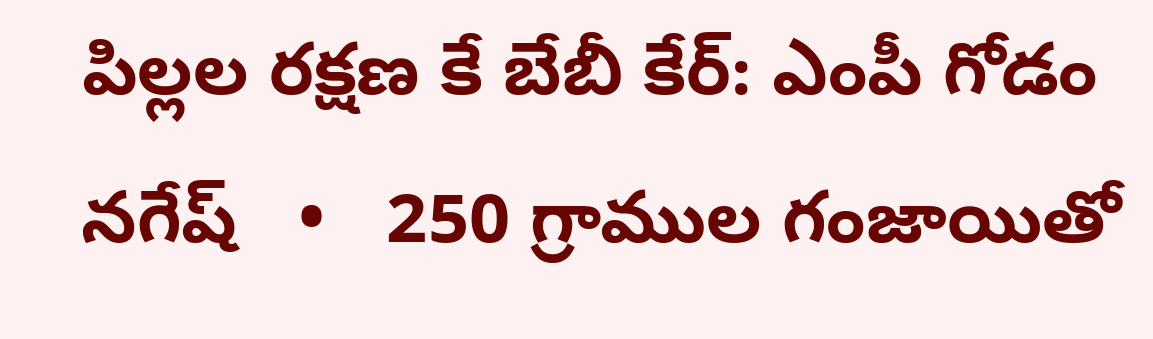పిల్లల రక్షణ కే బేబీ కేర్: ఎంపీ గోడం నగేష్   •   250 గ్రాముల గంజాయితో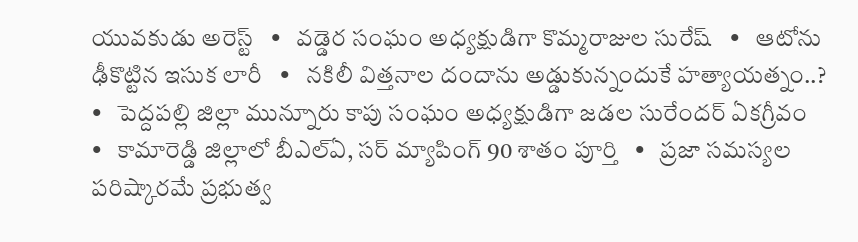యువకుడు అరెస్ట్   •   వడ్డెర సంఘం అధ్యక్షుడిగా కొమ్మరాజుల సురేష్   •   ఆటోను ఢీకొట్టిన ఇసుక లారీ   •   నకిలీ విత్తనాల దందాను అడ్డుకున్నందుకే హత్యాయత్నం..?   •   పెద్దపల్లి జిల్లా మున్నూరు కాపు సంఘం అధ్యక్షుడిగా జడల సురేందర్ ఏకగ్రీవం   •   కామారెడ్డి జిల్లాలో బీఎల్ఏ, సర్ మ్యాపింగ్ 90 శాతం పూర్తి   •   ప్రజా సమస్యల పరిష్కారమే ప్రభుత్వ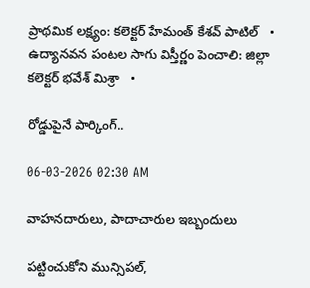ప్రాథమిక లక్ష్యం: కలెక్టర్ హేమంత్ కేశవ్ పాటిల్   •   ఉద్యానవన పంటల సాగు విస్తీర్ణం పెంచాలి: జిల్లా కలెక్టర్ భవేశ్ మిశ్రా   •

రోడ్డుపైనే పార్కింగ్..

06-03-2026 02:30 AM

వాహనదారులు, పాదాచారుల ఇబ్బందులు

పట్టించుకోని మున్సిపల్,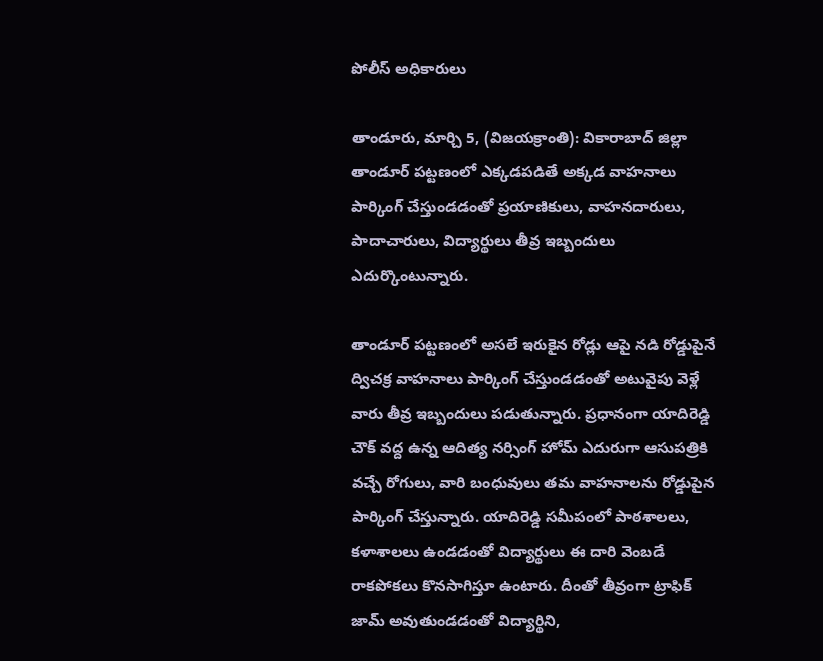పోలీస్ అధికారులు

తాండూరు, మార్చి 5, (విజయక్రాంతి): వికారాబాద్ జిల్లా తాండూర్ పట్టణంలో ఎక్కడపడితే అక్కడ వాహనాలు పార్కింగ్ చేస్తుండడంతో ప్రయాణికులు, వాహనదారులు, పాదాచారులు, విద్యార్థులు తీవ్ర ఇబ్బందులు ఎదుర్కొంటున్నారు.

తాండూర్ పట్టణంలో అసలే ఇరుకైన రోడ్లు ఆపై నడి రోడ్డుపైనే ద్విచక్ర వాహనాలు పార్కింగ్ చేస్తుండడంతో అటువైపు వెళ్లే వారు తీవ్ర ఇబ్బందులు పడుతున్నారు. ప్రధానంగా యాదిరెడ్డి చౌక్ వద్ద ఉన్న ఆదిత్య నర్సింగ్ హోమ్ ఎదురుగా ఆసుపత్రికి వచ్చే రోగులు, వారి బంధువులు తమ వాహనాలను రోడ్డుపైన పార్కింగ్ చేస్తున్నారు. యాదిరెడ్డి సమీపంలో పాఠశాలలు, కళాశాలలు ఉండడంతో విద్యార్థులు ఈ దారి వెంబడే రాకపోకలు కొనసాగిస్తూ ఉంటారు. దీంతో తీవ్రంగా ట్రాఫిక్ జామ్ అవుతుండడంతో విద్యార్థిని,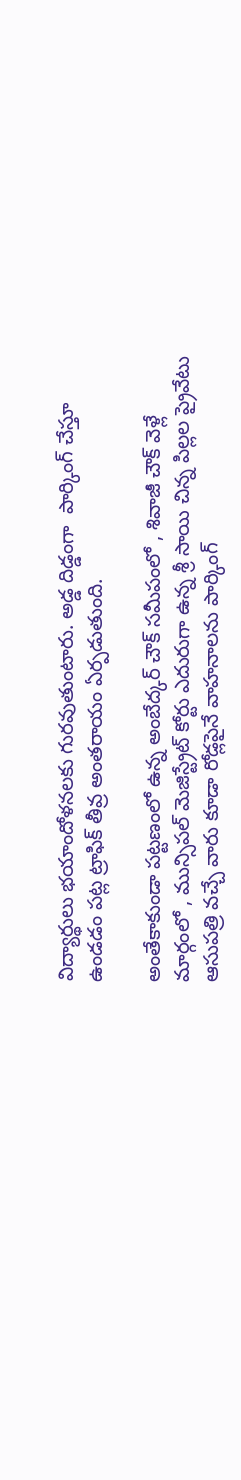విద్యార్థులు భయాందోళనలకు గురవుతుంటారు. అడ్డ దిడ్డంగా  పార్కింగ్ చేస్తూ ఉండడం పట్ల ట్రాఫిక్ తీవ్ర అంతరాయం ఏర్పడుతుంది.

అంతేకాకుండా పట్టణంలో ఉన్న అంబేద్కర్ చౌక్ సమీపంలో , శివాజీ చౌక్ వెళ్లే మార్గంలో , మున్సిపల్ మెజిస్ట్రేట్ కోర్టు ఎదురుగా ఉన్న శ్రీ సాయి చిన్న పిల్లల ప్రైవేటు ఆసుపత్రి వచ్చే వారు కూడా రోడ్లపైనే వాహనాలను పార్కింగ్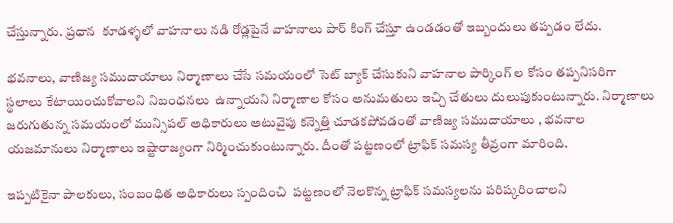చేస్తున్నారు. ప్రధాన  కూడళ్ళలో వాహనాలు నడి రోడ్లపైనే వాహనాలు పార్ కింగ్ చేస్తూ ఉండడంతో ఇబ్బందులు తప్పడం లేదు.

భవనాలు, వాణిజ్య సముదాయాలు నిర్మాణాలు చేసే సమయంలో సెట్ బ్యాక్ చేసుకుని వాహనాల పార్కింగ్ ల కోసం తప్పనిసరిగా స్థలాలు కేటాయించుకోవాలని నిబంధనలు  ఉన్నాయని నిర్మాణాల కోసం అనుమతులు ఇచ్చి చేతులు దులుపుకుంటున్నారు. నిర్మాణాలు జరుగుతున్న సమయంలో మున్సిపల్ అధికారులు అటువైపు కన్నెత్తి చూడకపోవడంతో వాణిజ్య సముదాయాలు , భవనాల యజమానులు నిర్మాణాలు ఇష్టారాజ్యంగా నిర్మించుకుంటున్నారు. దీంతో పట్టణంలో ట్రాఫిక్ సమస్య తీవ్రంగా మారింది.

ఇప్పటికైనా పాలకులు, సంబంధిత అధికారులు స్పందించి  పట్టణంలో నెలకొన్న ట్రాఫిక్ సమస్యలను పరిష్కరించాలని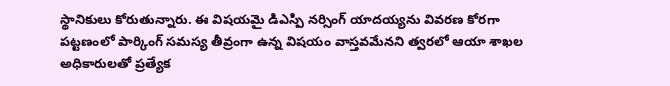స్థానికులు కోరుతున్నారు. ఈ విషయమై డిఎస్పి నర్సింగ్ యాదయ్యను వివరణ కోరగా పట్టణంలో పార్కింగ్ సమస్య తీవ్రంగా ఉన్న విషయం వాస్తవమేనని త్వరలో ఆయా శాఖల అధికారులతో ప్రత్యేక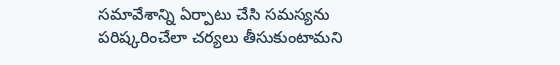సమావేశాన్ని ఏర్పాటు చేసి సమస్యను పరిష్కరించేలా చర్యలు తీసుకుంటామని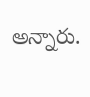అన్నారు.